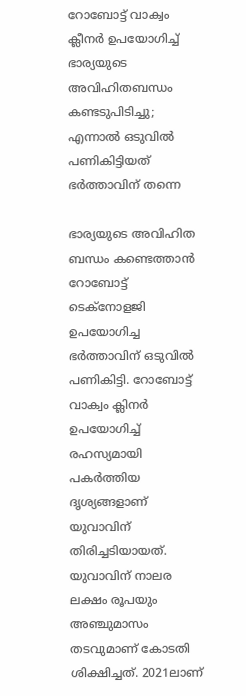റോബോട്ട് വാക്വം ക്ലീനർ ഉപയോഗിച്ച് ഭാര്യയുടെ അവിഹിതബന്ധം കണ്ടടുപിടിച്ചു; എന്നാൽ ഒടുവിൽ പണികിട്ടിയത് ഭർത്താവിന് തന്നെ

ഭാര്യയുടെ അവിഹിത ബന്ധം കണ്ടെത്താൻ റോബോട്ട് ടെക്നോളജി ഉപയോഗിച്ച ഭർത്താവിന് ഒടുവിൽ പണികിട്ടി. റോബോട്ട് വാക്വം ക്ലിനർ ഉപയോഗിച്ച് രഹസ്യമായി പകർത്തിയ ദൃശ്യങ്ങളാണ് യുവാവിന് തിരിച്ചടിയായത്. യുവാവിന് നാലര ലക്ഷം രൂപയും അഞ്ചുമാസം തടവുമാണ് കോടതി ശിക്ഷിച്ചത്. 2021ലാണ്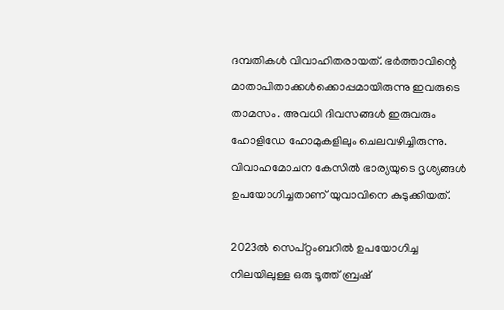ദമ്പതികൾ വിവാഹിതരായത്. ഭർത്താവിന്റെ മാതാപിതാക്കൾക്കൊപ്പമായിരുന്നു ഇവരുടെ താമസം. അവധി ദിവസങ്ങൾ ഇരുവരും ഹോളിഡേ ഹോമുകളിലും ചെലവഴിച്ചിരുന്നു. വിവാഹമോചന കേസിൽ ഭാര്യയുടെ ദൃശ്യങ്ങൾ ഉപയോഗിച്ചതാണ് യുവാവിനെ കുടുക്കിയത്.

2023ൽ സെപ്റ്റംബറിൽ ഉപയോഗിച്ച നിലയിലുള്ള ഒരു ടൂത്ത് ബ്രഷ്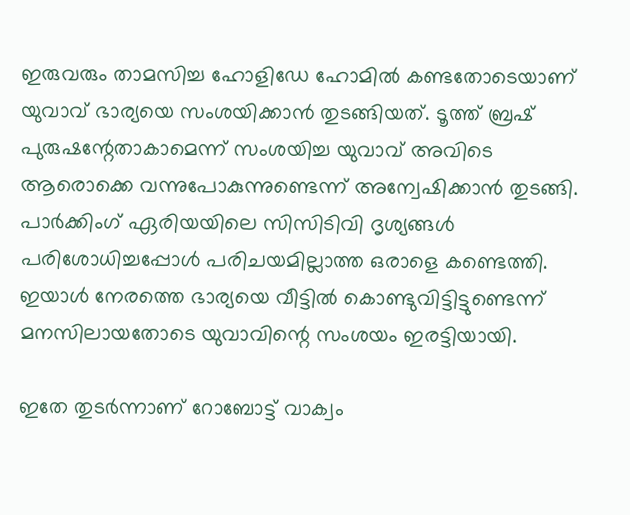ഇരുവരും താമസിച്ച ഹോളിഡേ ഹോമിൽ കണ്ടതോടെയാണ് യുവാവ് ഭാര്യയെ സംശയിക്കാൻ തുടങ്ങിയത്. ടൂത്ത് ബ്രഷ് പുരുഷന്റേതാകാമെന്ന് സംശയിച്ച യുവാവ് അവിടെ ആരൊക്കെ വന്നുപോകുന്നുണ്ടെന്ന് അന്വേഷിക്കാൻ തുടങ്ങി. പാർക്കിംഗ് ഏരിയയിലെ സിസിടിവി ദൃശ്യങ്ങൾ പരിശോധിച്ചപ്പോൾ പരിചയമില്ലാത്ത ഒരാളെ കണ്ടെത്തി. ഇയാൾ നേരത്തെ ഭാര്യയെ വീട്ടിൽ കൊണ്ടുവിട്ടിട്ടുണ്ടെന്ന് മനസിലായതോടെ യുവാവിന്റെ സംശയം ഇരട്ടിയായി.

ഇതേ തുടർന്നാണ് റോബോട്ട് വാക്വം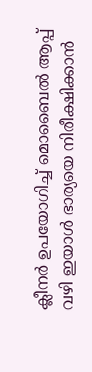ക്ലീനർ ഉപയോഗിച്ച് മൊബൈൽ ആപ്പ് വഴി ഇയാൾ ഭാര്യയെ നിരീക്ഷിക്കാൻ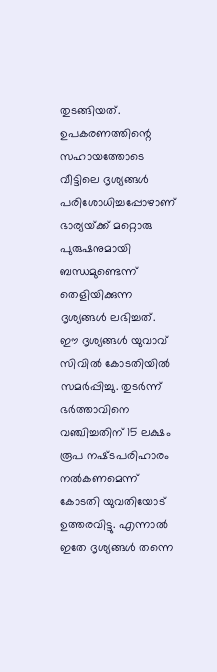തുടങ്ങിയത്. ഉപകരണത്തിന്റെ സഹായത്തോടെ വീട്ടിലെ ദൃശ്യങ്ങൾ പരിശോധിച്ചപ്പോഴാണ് ഭാര്യയ്‌ക്ക് മറ്റൊരു പുരുഷനുമായി ബന്ധമുണ്ടെന്ന് തെളിയിക്കുന്ന ദൃശ്യങ്ങൾ ലഭിച്ചത്. ഈ ദൃശ്യങ്ങൾ യുവാവ് സിവിൽ കോടതിയിൽ സമർപ്പിച്ചു. തുടർന്ന് ഭർത്താവിനെ വഞ്ചിച്ചതിന് 15 ലക്ഷം രൂപ നഷ്‌ടപരിഹാരം നൽകണമെന്ന് കോടതി യുവതിയോട് ഉത്തരവിട്ടു. എന്നാൽ ഇതേ ദൃശ്യങ്ങൾ തന്നെ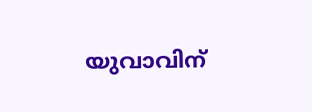യുവാവിന്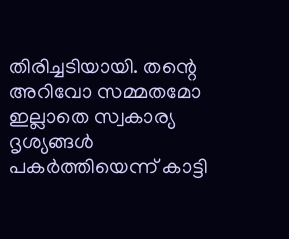തിരിച്ചടിയായി. തന്റെ അറിവോ സമ്മതമോ ഇല്ലാതെ സ്വകാര്യ ദൃശ്യങ്ങൾ പകർത്തിയെന്ന് കാട്ടി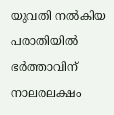യുവതി നൽകിയ പരാതിയിൽ ഭർത്താവിന് നാലരലക്ഷം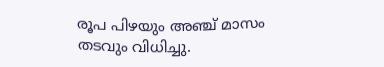രൂപ പിഴയും അഞ്ച് മാസം തടവും വിധിച്ചു.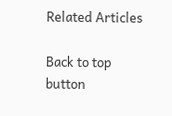Related Articles

Back to top button